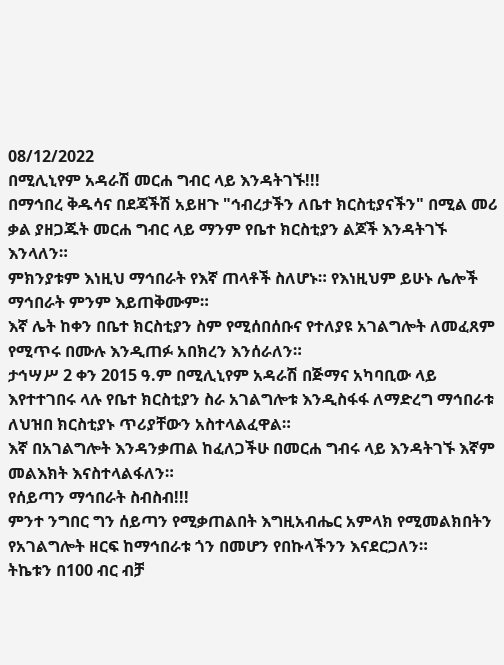08/12/2022
በሚሊኒየም አዳራሽ መርሐ ግብር ላይ እንዳትገኙ!!!
በማኅበረ ቅዱሳና በደጃችሽ አይዘጉ "ኅብረታችን ለቤተ ክርስቲያናችን" በሚል መሪ ቃል ያዘጋጁት መርሐ ግብር ላይ ማንም የቤተ ክርስቲያን ልጆች እንዳትገኙ እንላለን።
ምክንያቱም እነዚህ ማኅበራት የእኛ ጠላቶች ስለሆኑ። የእነዚህም ይሁኑ ሌሎች ማኅበራት ምንም እይጠቅሙም።
እኛ ሌት ከቀን በቤተ ክርስቲያን ስም የሚሰበሰቡና የተለያዩ አገልግሎት ለመፈጸም የሚጥሩ በሙሉ እንዲጠፉ አበክረን እንሰራለን።
ታኅሣሥ 2 ቀን 2015 ዓ.ም በሚሊኒየም አዳራሽ በጅማና አካባቢው ላይ እየተተገበሩ ላሉ የቤተ ክርስቲያን ስራ አገልግሎቱ እንዲስፋፋ ለማድረግ ማኅበራቱ ለህዝበ ክርስቲያኑ ጥሪያቸውን አስተላልፈዋል።
እኛ በአገልግሎት እንዳንቃጠል ከፈለጋችሁ በመርሐ ግብሩ ላይ እንዳትገኙ እኛም መልእክት እናስተላልፋለን።
የሰይጣን ማኅበራት ስብስብ!!!
ምንተ ንግበር ግን ሰይጣን የሚቃጠልበት እግዚአብሔር አምላክ የሚመልክበትን የአገልግሎት ዘርፍ ከማኅበራቱ ጎን በመሆን የበኩላችንን እናደርጋለን።
ትኬቱን በ100 ብር ብቻ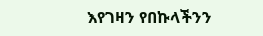እየገዛን የበኩላችንን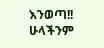እንወጣ!!
ሁላችንም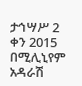ታኅሣሥ 2 ቀን 2015 በሚሊኒየም አዳራሽ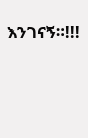እንገናኝ።!!!